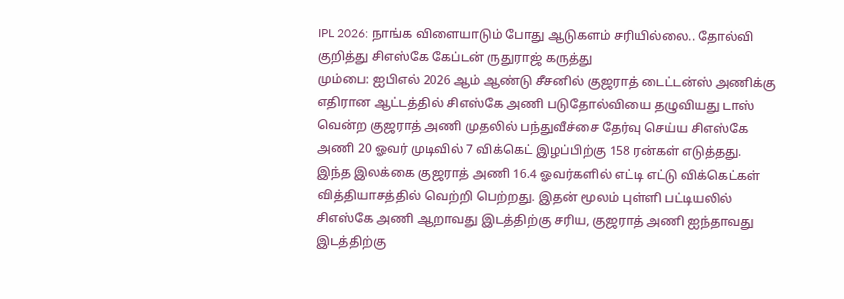IPL 2026: நாங்க விளையாடும் போது ஆடுகளம் சரியில்லை.. தோல்வி குறித்து சிஎஸ்கே கேப்டன் ருதுராஜ் கருத்து
மும்பை: ஐபிஎல் 2026 ஆம் ஆண்டு சீசனில் குஜராத் டைட்டன்ஸ் அணிக்கு எதிரான ஆட்டத்தில் சிஎஸ்கே அணி படுதோல்வியை தழுவியது டாஸ் வென்ற குஜராத் அணி முதலில் பந்துவீச்சை தேர்வு செய்ய சிஎஸ்கே அணி 20 ஓவர் முடிவில் 7 விக்கெட் இழப்பிற்கு 158 ரன்கள் எடுத்தது.
இந்த இலக்கை குஜராத் அணி 16.4 ஓவர்களில் எட்டி எட்டு விக்கெட்கள் வித்தியாசத்தில் வெற்றி பெற்றது. இதன் மூலம் புள்ளி பட்டியலில் சிஎஸ்கே அணி ஆறாவது இடத்திற்கு சரிய, குஜராத் அணி ஐந்தாவது இடத்திற்கு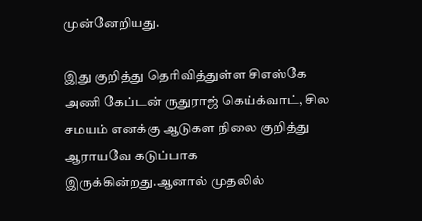முன்னேறியது.

இது குறித்து தெரிவித்துள்ள சிஎஸ்கே அணி கேப்டன் ருதுராஜ் கெய்க்வாட், சில சமயம் எனக்கு ஆடுகள நிலை குறித்து ஆராயவே கடுப்பாக இருக்கின்றது.ஆனால் முதலில்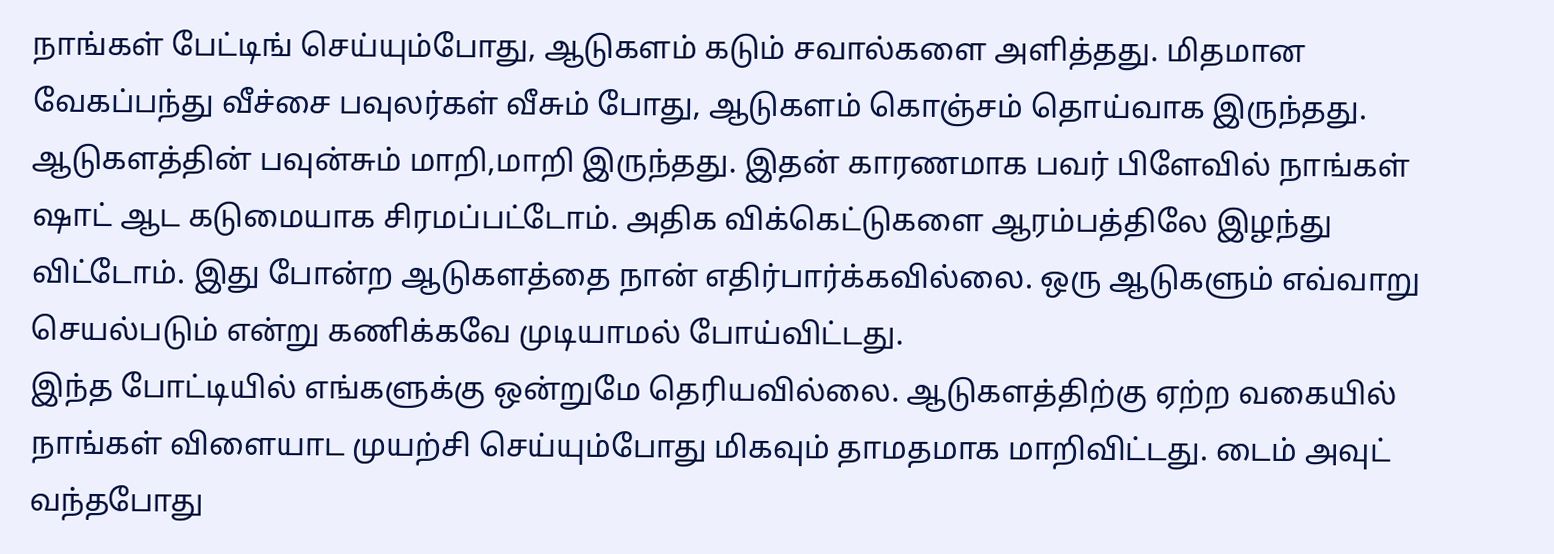நாங்கள் பேட்டிங் செய்யும்போது, ஆடுகளம் கடும் சவால்களை அளித்தது. மிதமான வேகப்பந்து வீச்சை பவுலர்கள் வீசும் போது, ஆடுகளம் கொஞ்சம் தொய்வாக இருந்தது.
ஆடுகளத்தின் பவுன்சும் மாறி,மாறி இருந்தது. இதன் காரணமாக பவர் பிளேவில் நாங்கள் ஷாட் ஆட கடுமையாக சிரமப்பட்டோம். அதிக விக்கெட்டுகளை ஆரம்பத்திலே இழந்து விட்டோம். இது போன்ற ஆடுகளத்தை நான் எதிர்பார்க்கவில்லை. ஒரு ஆடுகளும் எவ்வாறு செயல்படும் என்று கணிக்கவே முடியாமல் போய்விட்டது.
இந்த போட்டியில் எங்களுக்கு ஒன்றுமே தெரியவில்லை. ஆடுகளத்திற்கு ஏற்ற வகையில் நாங்கள் விளையாட முயற்சி செய்யும்போது மிகவும் தாமதமாக மாறிவிட்டது. டைம் அவுட் வந்தபோது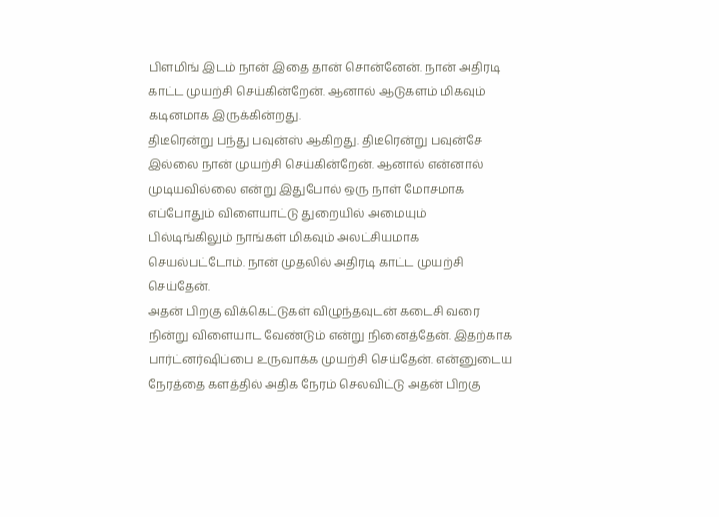பிளமிங் இடம் நான் இதை தான் சொன்னேன். நான் அதிரடி காட்ட முயற்சி செய்கின்றேன். ஆனால் ஆடுகளம் மிகவும் கடினமாக இருக்கின்றது.
திடீரென்று பந்து பவுன்ஸ் ஆகிறது. திடீரென்று பவுன்சே இல்லை நான் முயற்சி செய்கின்றேன். ஆனால் என்னால் முடியவில்லை என்று இதுபோல் ஒரு நாள் மோசமாக எப்போதும் விளையாட்டு துறையில் அமையும் பில்டிங்கிலும் நாங்கள் மிகவும் அலட்சியமாக செயல்பட்டோம். நான் முதலில் அதிரடி காட்ட முயற்சி செய்தேன்.
அதன் பிறகு விக்கெட்டுகள் விழுந்தவுடன் கடைசி வரை நின்று விளையாட வேண்டும் என்று நினைத்தேன். இதற்காக பார்ட்னர்ஷிப்பை உருவாக்க முயற்சி செய்தேன். என்னுடைய நேரத்தை களத்தில் அதிக நேரம் செலவிட்டு அதன் பிறகு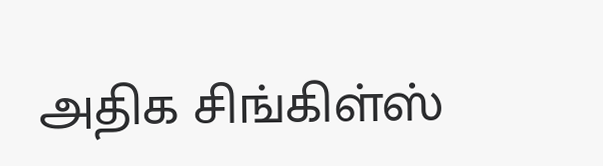அதிக சிங்கிள்ஸ்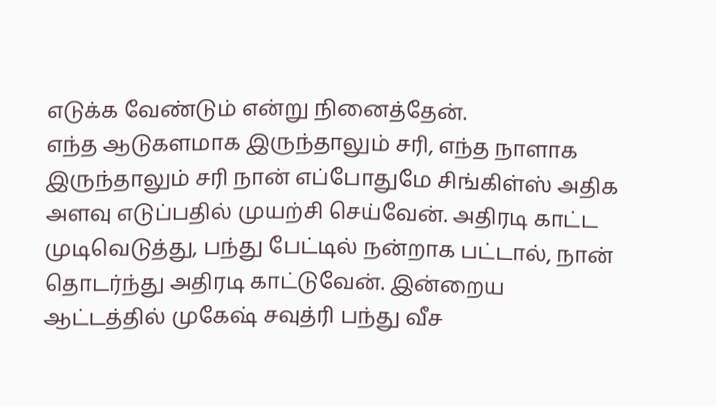எடுக்க வேண்டும் என்று நினைத்தேன்.
எந்த ஆடுகளமாக இருந்தாலும் சரி, எந்த நாளாக இருந்தாலும் சரி நான் எப்போதுமே சிங்கிள்ஸ் அதிக அளவு எடுப்பதில் முயற்சி செய்வேன். அதிரடி காட்ட முடிவெடுத்து, பந்து பேட்டில் நன்றாக பட்டால், நான் தொடர்ந்து அதிரடி காட்டுவேன். இன்றைய ஆட்டத்தில் முகேஷ் சவுத்ரி பந்து வீச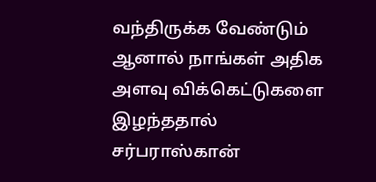வந்திருக்க வேண்டும் ஆனால் நாங்கள் அதிக அளவு விக்கெட்டுகளை இழந்ததால் சர்பராஸ்கான்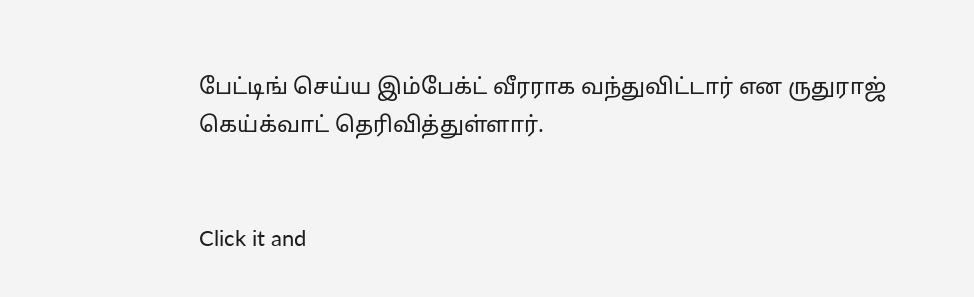பேட்டிங் செய்ய இம்பேக்ட் வீரராக வந்துவிட்டார் என ருதுராஜ் கெய்க்வாட் தெரிவித்துள்ளார்.


Click it and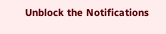Unblock the Notifications